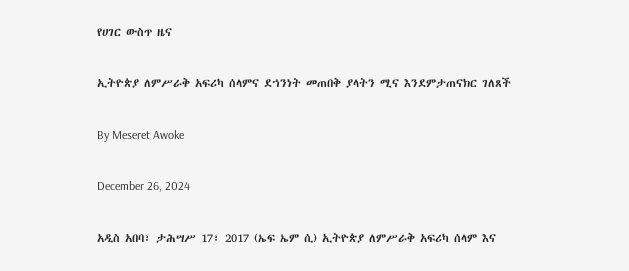የሀገር ውስጥ ዜና

ኢትዮጵያ ለምሥራቅ አፍሪካ ሰላምና ደኀንነት መጠበቅ ያላትን ሚና እንደምታጠናክር ገለጸች

By Meseret Awoke

December 26, 2024

አዲስ አበባ፣ ታሕሣሥ 17፣ 2017 (ኤፍ ኤም ሲ) ኢትዮጵያ ለምሥራቅ አፍሪካ ሰላም እና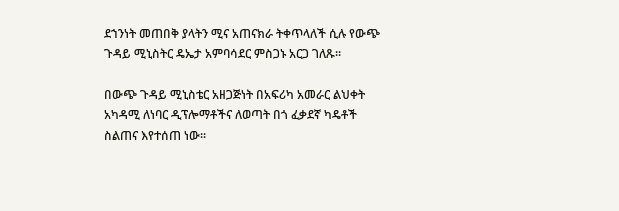ደኀንነት መጠበቅ ያላትን ሚና አጠናክራ ትቀጥላለች ሲሉ የውጭ ጉዳይ ሚኒስትር ዴኤታ አምባሳደር ምስጋኑ አርጋ ገለጹ፡፡

በውጭ ጉዳይ ሚኒስቴር አዘጋጅነት በአፍሪካ አመራር ልህቀት አካዳሚ ለነባር ዲፕሎማቶችና ለወጣት በጎ ፈቃደኛ ካዴቶች ስልጠና እየተሰጠ ነው፡፡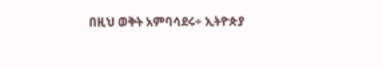በዚህ ወቅት አምባሳደሩ÷ ኢትዮጵያ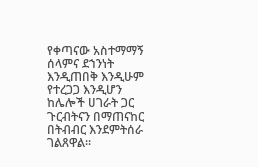የቀጣናው አስተማማኝ ሰላምና ደኀንነት እንዲጠበቅ እንዲሁም የተረጋጋ እንዲሆን ከሌሎች ሀገራት ጋር ጉርብትናን በማጠናከር በትብብር እንደምትሰራ ገልጸዋል።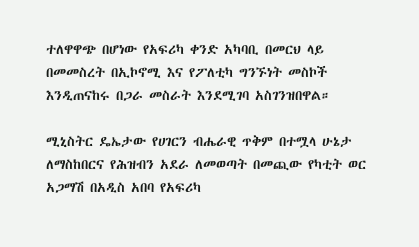ተለዋዋጭ በሆነው የአፍሪካ ቀንድ አካባቢ በመርህ ላይ በመመስረት በኢኮኖሚ እና የፖለቲካ ግንኙነት መስኮች እንዲጠናከሩ በጋራ መስራት እንደሚገባ አስገንዝበዋል።

ሚኒስትር ዴኤታው የሀገርን ብሔራዊ ጥቅም በተሟላ ሁኔታ ለማስከበርና የሕዝብን አደራ ለመወጣት በመጪው የካቲት ወር አጋማሽ በአዲስ አበባ የአፍሪካ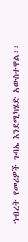ኀብረት የመሪዎች ጉባኤ እንደሚካሄድ አውስተዋል፡፡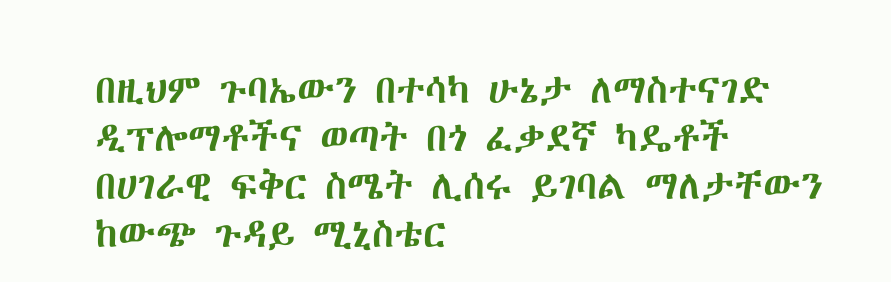በዚህም ጉባኤውን በተሳካ ሁኔታ ለማስተናገድ ዲፕሎማቶችና ወጣት በጎ ፈቃደኛ ካዴቶች በሀገራዊ ፍቅር ስሜት ሊሰሩ ይገባል ማለታቸውን ከውጭ ጉዳይ ሚኒስቴር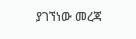ያገኘነው መረጃ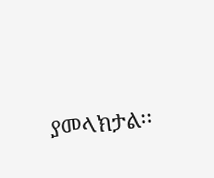ያመላክታል፡፡